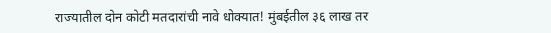राज्यातील दोन कोटी मतदारांची नावे धोक्यात! मुंबईतील ३६ लाख तर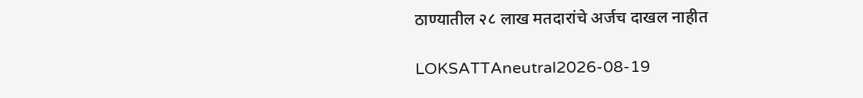ठाण्यातील २८ लाख मतदारांचे अर्जच दाखल नाहीत

LOKSATTAneutral2026-08-19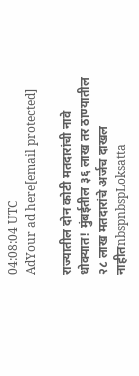04:08:04 UTC
AdYour ad here[email protected]

राज्यातील दोन कोटी मतदारांची नावे धोक्यात! मुंबईतील ३६ लाख तर ठाण्यातील २८ लाख मतदारांचे अर्जच दाखल नाहीतnbspnbspLoksatta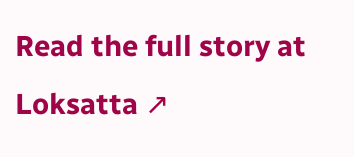Read the full story at Loksatta ↗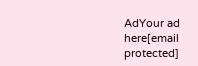AdYour ad here[email protected]